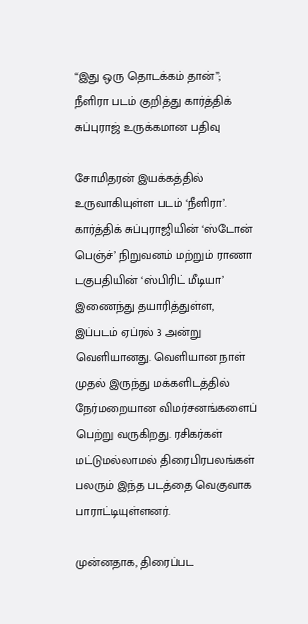“இது ஒரு தொடக்கம் தான்”; நீளிரா படம் குறித்து கார்த்திக் சுப்புராஜ் உருக்கமான பதிவு

சோமிதரன் இயக்கத்தில் உருவாகியுள்ள படம் ‘நீளிரா’. கார்த்திக் சுப்புராஜியின் ‘ஸ்டோன் பெஞ்ச்’ நிறுவனம் மற்றும் ராணா டகுபதியின் ‘ஸ்பிரிட் மீடியா’ இணைந்து தயாரித்துள்ள, இப்படம் ஏப்ரல் 3 அன்று வெளியானது. வெளியான நாள் முதல் இருந்து மக்களிடத்தில் நேர்மறையான விமர்சனங்களைப் பெற்று வருகிறது. ரசிகர்கள் மட்டுமல்லாமல் திரைபிரபலங்கள் பலரும் இந்த படத்தை வெகுவாக பாராட்டியுள்ளனர்.

முன்னதாக, திரைப்பட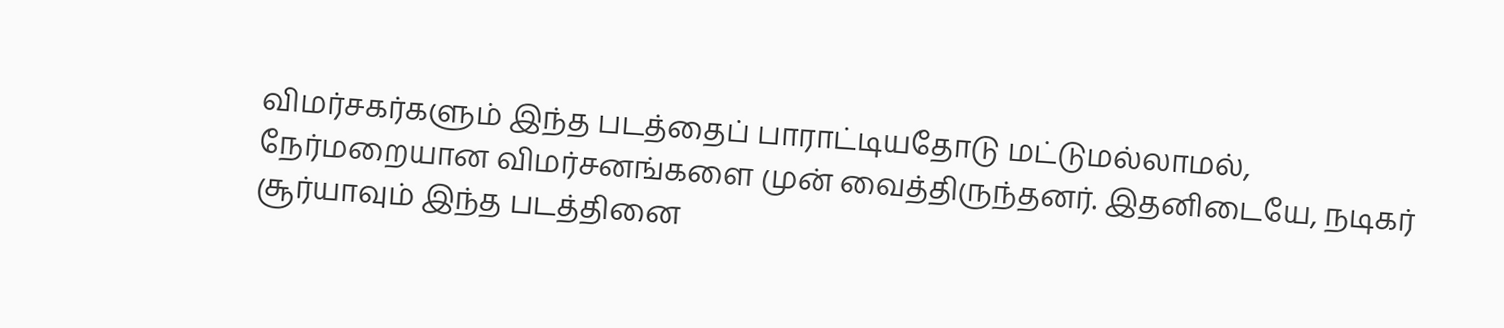விமர்சகர்களும் இந்த படத்தைப் பாராட்டியதோடு மட்டுமல்லாமல், நேர்மறையான விமர்சனங்களை முன் வைத்திருந்தனர். இதனிடையே, நடிகர் சூர்யாவும் இந்த படத்தினை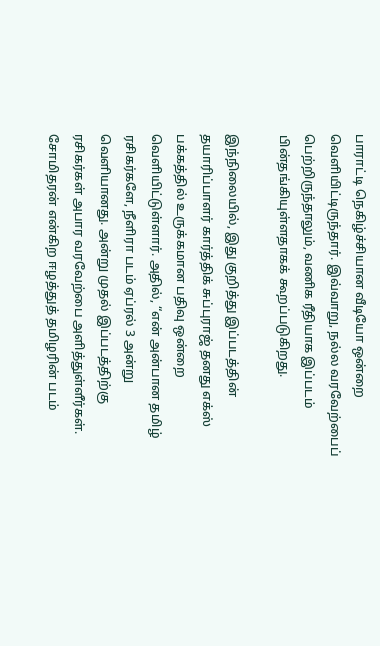பாராட்டி நெகிழ்ச்சியான வீடியோ ஒன்றை வெளியிட்டிருந்தார். இவ்வாறு, நல்ல வரவேற்பைப் பெற்றிருந்தாலும், வணிக ரீதியாக இப்படம் பின்தங்கியுள்ளதாகக் கூறப்படுகிறது.

இந்நிலையில், இது குறித்து இப்படத்தின் தயாரிப்பாளர் கார்த்திக் சுப்புராஜ் தனது எக்ஸ் பக்கத்தில் உருக்கமான பதிவு ஒன்றை வெளியிட்டுள்ளார். அதில், “என் அன்பான தமிழ் ரசிகர்களே, நீளிரா படம் ஏப்ரல் 3 அன்று வெளியானது. அன்று முதல் இப்படத்திற்கு ரசிகர்கள் அபார வரவேற்பை அளித்துள்ளீர்கள். சோமிதரன் என்கிற ஈழத்துத் தமிழரின் படம்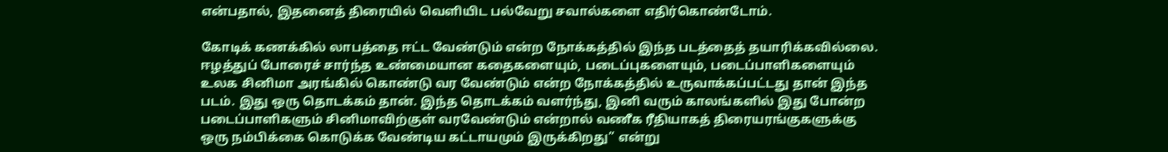என்பதால், இதனைத் திரையில் வெளியிட பல்வேறு சவால்களை எதிர்கொண்டோம்.

கோடிக் கணக்கில் லாபத்தை ஈட்ட வேண்டும் என்ற நோக்கத்தில் இந்த படத்தைத் தயாரிக்கவில்லை. ஈழத்துப் போரைச் சார்ந்த உண்மையான கதைகளையும், படைப்புகளையும், படைப்பாளிகளையும் உலக சினிமா அரங்கில் கொண்டு வர வேண்டும் என்ற நோக்கத்தில் உருவாக்கப்பட்டது தான் இந்த படம். இது ஒரு தொடக்கம் தான். இந்த தொடக்கம் வளர்ந்து, இனி வரும் காலங்களில் இது போன்ற படைப்பாளிகளும் சினிமாவிற்குள் வரவேண்டும் என்றால் வணீக ரீதியாகத் திரையரங்குகளுக்கு ஒரு நம்பிக்கை கொடுக்க வேண்டிய கட்டாயமும் இருக்கிறது” என்று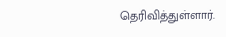தெரிவித்துள்ளார்.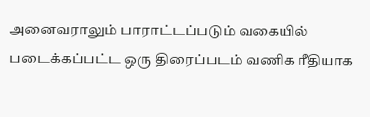அனைவராலும் பாராட்டப்படும் வகையில் படைக்கப்பட்ட ஒரு திரைப்படம் வணிக ரீதியாக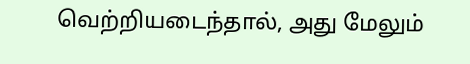வெற்றியடைந்தால், அது மேலும்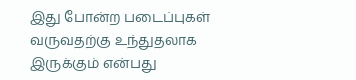இது போன்ற படைப்புகள் வருவதற்கு உந்துதலாக இருக்கும் என்பது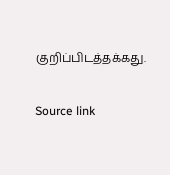குறிப்பிடத்தக்கது.

Source link